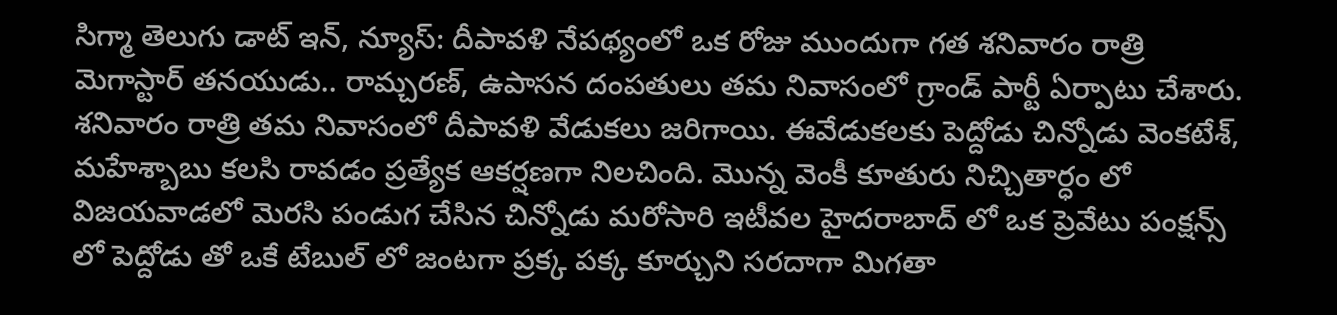సిగ్మా తెలుగు డాట్ ఇన్, న్యూస్: దీపావళి నేపథ్యంలో ఒక రోజు ముందుగా గత శనివారం రాత్రి మెగాస్టార్ తనయుడు.. రామ్చరణ్, ఉపాసన దంపతులు తమ నివాసంలో గ్రాండ్ పార్టీ ఏర్పాటు చేశారు. శనివారం రాత్రి తమ నివాసంలో దీపావళి వేడుకలు జరిగాయి. ఈవేడుకలకు పెద్దోడు చిన్నోడు వెంకటేశ్, మహేశ్బాబు కలసి రావడం ప్రత్యేక ఆకర్షణగా నిలచింది. మొన్న వెంకీ కూతురు నిచ్చితార్ధం లో విజయవాడలో మెరసి పండుగ చేసిన చిన్నోడు మరోసారి ఇటీవల హైదరాబాద్ లో ఒక ప్రెవేటు పంక్షన్స్ లో పెద్దోడు తో ఒకే టేబుల్ లో జంటగా ప్రక్క పక్క కూర్చుని సరదాగా మిగతా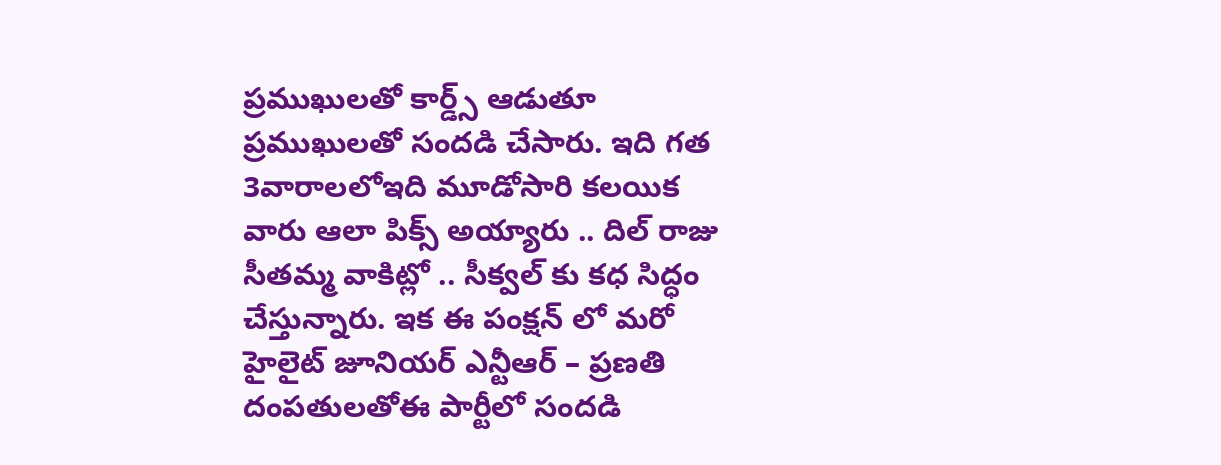ప్రముఖులతో కార్డ్స్ ఆడుతూ ప్రముఖులతో సందడి చేసారు. ఇది గత 3వారాలలోఇది మూడోసారి కలయిక వారు ఆలా పిక్స్ అయ్యారు .. దిల్ రాజు సీతమ్మ వాకిట్లో .. సీక్వల్ కు కధ సిద్ధం చేస్తున్నారు. ఇక ఈ పంక్షన్ లో మరో హైలైట్ జూనియర్ ఎన్టీఆర్ – ప్రణతి దంపతులతోఈ పార్టీలో సందడి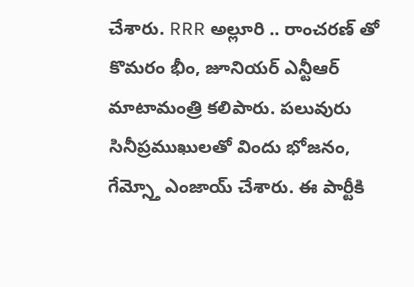చేశారు. RRR అల్లూరి .. రాంచరణ్ తో కొమరం భీం, జూనియర్ ఎన్టీఆర్ మాటామంత్రి కలిపారు. పలువురు సినీప్రముఖులతో విందు భోజనం, గేమ్స్తో ఎంజాయ్ చేశారు. ఈ పార్టీకి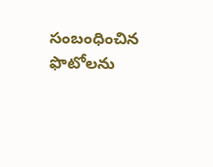సంబంధించిన ఫొటోలను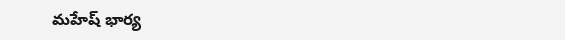మహేష్ భార్య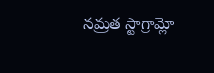నమ్రత స్టాగ్రామ్లో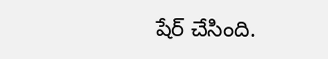షేర్ చేసింది.